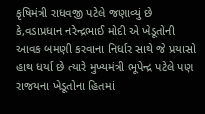કૃષિમંત્રી રાધવજી પટેલે જણાવ્યું છે કે,વડાપ્રધાન નરેન્દ્રભાઈ મોદી એ ખેડૂતોની આવક બમણી કરવાના નિર્ધાર સાથે જે પ્રયાસો હાથ ધર્યા છે ત્યારે મુખ્યમંત્રી ભૂપેન્દ્ર પટેલે પણ રાજયના ખેડૂતોના હિતમાં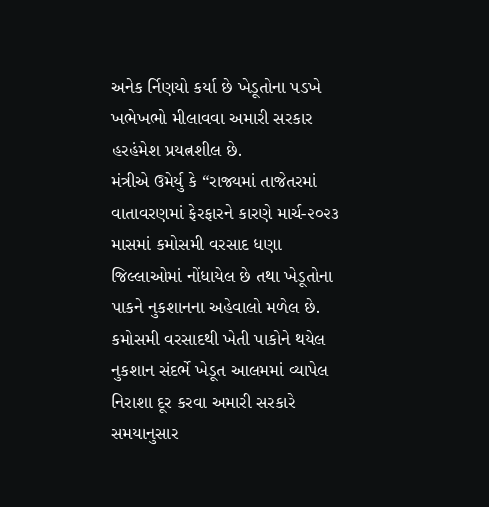અનેક ર્નિણયો કર્યા છે ખેડૂતોના પડખે ખભેખભો મીલાવવા અમારી સરકાર હરહંમેશ પ્રયત્નશીલ છે.
મંત્રીએ ઉમેર્યુ કે “રાજ્યમાં તાજેતરમાં વાતાવરણમાં ફેરફારને કારણે માર્ચ-૨૦૨૩ માસમાં કમોસમી વરસાદ ધણા જિલ્લાઓમાં નોંધાયેલ છે તથા ખેડૂતોના પાકને નુકશાનના અહેવાલો મળેલ છે. કમોસમી વરસાદથી ખેતી પાકોને થયેલ નુકશાન સંદર્ભે ખેડૂત આલમમાં વ્યાપેલ નિરાશા દૂર કરવા અમારી સરકારે સમયાનુસાર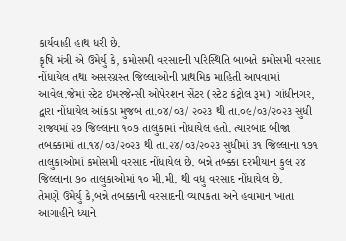કાર્યવાહી હાથ ધરી છે.
કૃષિ મંત્રી એ ઉમેર્યુ કે, કમોસમી વરસાદની પરિસ્થિતિ બાબતે કમોસમી વરસાદ નોંધાયેલ તથા અસરગ્રસ્ત જિલ્લાઓની પ્રાથમિક માહિતી આપવામાં આવેલ.જેમાં સ્ટેટ ઇમરજેન્સી ઓપેરશન સેંટર (સ્ટેટ કંટ્રોલ રૂમ) ગાંધીનગર, દ્વારા નોંધાયેલ આંકડા મુજબ તા.૦૪/૦૩/ ૨૦૨૩ થી તા.૦૯/૦૩/૨૦૨૩ સુધી રાજ્યમાં ૨૭ જિલ્લાના ૧૦૭ તાલુકામાં નોધાયેલ હતો. ત્યારબાદ બીજા તબક્કામાં તા.૧૪/૦૩/૨૦૨૩ થી તા.૨૪/૦૩/૨૦૨૩ સુધીમાં ૩૧ જિલ્લાના ૧૭૧ તાલુકાઓમાં કમોસમી વરસાદ નોંધાયેલ છે. બન્ને તબ્ક્કા દરમીયાન કુલ ૨૪ જિલ્લાના ૭૦ તાલુકાઓમાં ૧૦ મી.મી. થી વધુ વરસાદ નોંધાયેલ છે.
તેમણે ઉમેર્યુ કે,બન્ને તબક્કાની વરસાદની વ્યાપકતા અને હવામાન ખાતા આગાહીને ધ્યાને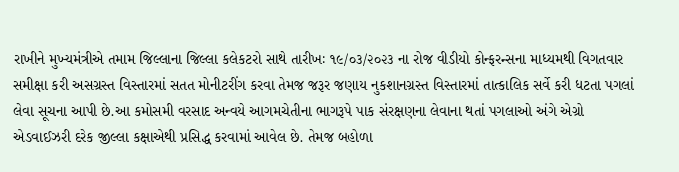રાખીને મુખ્યમંત્રીએ તમામ જિલ્લાના જિલ્લા કલેકટરો સાથે તારીખઃ ૧૯/૦૩/૨૦૨૩ ના રોજ વીડીયો કોન્ફરન્સના માધ્યમથી વિગતવાર સમીક્ષા કરી અસગ્રસ્ત વિસ્તારમાં સતત મોનીટરીંગ કરવા તેમજ જરૂર જણાય નુકશાનગ્રસ્ત વિસ્તારમાં તાત્કાલિક સર્વે કરી ધટતા પગલાં લેવા સૂચના આપી છે.આ કમોસમી વરસાદ અન્વયે આગમચેતીના ભાગરૂપે પાક સંરક્ષણના લેવાના થતાં પગલાઓ અંગે એગ્રો એડવાઈઝરી દરેક જીલ્લા કક્ષાએથી પ્રસિદ્ધ કરવામાં આવેલ છે. તેમજ બહોળા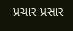પ્રચાર પ્રસાર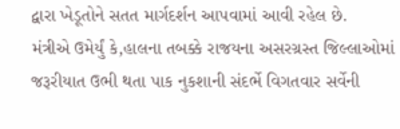દ્વારા ખેડૂતોને સતત માર્ગદર્શન આપવામાં આવી રહેલ છે.
મંત્રીએ ઉમેર્યું કે,હાલના તબક્કે રાજયના અસરગ્રસ્ત જિલ્લાઓમાં જરૂરીયાત ઉભી થતા પાક નુકશાની સંદર્ભે વિગતવાર સર્વેની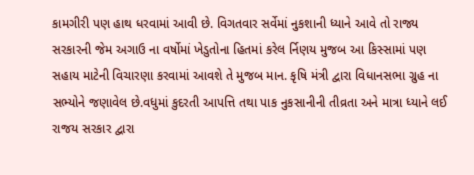કામગીરી પણ હાથ ધરવામાં આવી છે. વિગતવાર સર્વેમાં નુકશાની ધ્યાને આવે તો રાજ્ય સરકારની જેમ અગાઉ ના વર્ષોમાં ખેડુતોના હિતમાં કરેલ ર્નિણય મુજબ આ કિસ્સામાં પણ સહાય માટેની વિચારણા કરવામાં આવશે તે મુજબ માન. કૃષિ મંત્રી દ્વારા વિધાનસભા ગ્રુહ ના સભ્યોને જણાવેલ છે.વધુમાં કુદરતી આપત્તિ તથા પાક નુકસાનીની તીવ્રતા અને માત્રા ધ્યાને લઈ રાજય સરકાર દ્વારા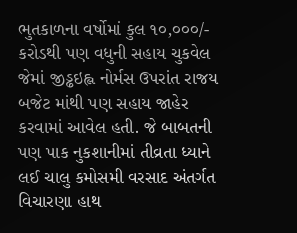ભુતકાળના વર્ષોમાં કુલ ૧૦,૦૦૦/- કરોડથી પણ વધુની સહાય ચુકવેલ જેમાં જીડ્ઢઇહ્લ નોર્મસ ઉપરાંત રાજય બજેટ માંથી પણ સહાય જાહેર કરવામાં આવેલ હતી. જે બાબતની પણ પાક નુકશાનીમાં તીવ્રતા ધ્યાને લઈ ચાલુ કમોસમી વરસાદ અંતર્ગત વિચારણા હાથ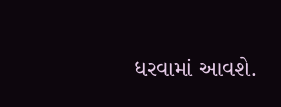ધરવામાં આવશે.